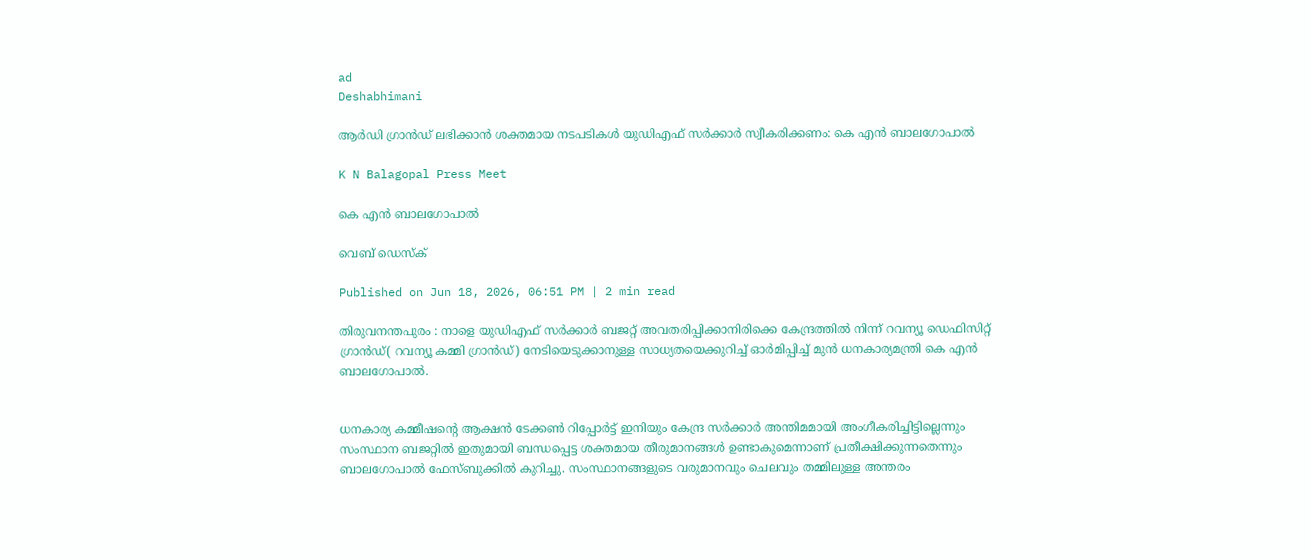ad
Deshabhimani

ആര്‍ഡി ഗ്രാൻഡ് ലഭിക്കാന്‍ ശക്തമായ നടപടികൾ യുഡിഎഫ് സർക്കാർ സ്വീകരിക്കണം: കെ എൻ ബാലഗോപാൽ

K N Balagopal Press Meet

കെ എൻ ബാലഗോപാൽ

വെബ് ഡെസ്ക്

Published on Jun 18, 2026, 06:51 PM | 2 min read

തിരുവനന്തപുരം : നാളെ യുഡിഎഫ് സർക്കാർ ബജറ്റ് അവതരിപ്പിക്കാനിരിക്കെ കേന്ദ്രത്തിൽ നിന്ന് റവന്യൂ ഡെഫിസിറ്റ് ഗ്രാൻഡ്( റവന്യൂ കമ്മി ഗ്രാന്‍ഡ്) നേടിയെടുക്കാനുള്ള സാധ്യതയെക്കുറിച്ച് ഓർമിപ്പിച്ച് മുൻ ധനകാര്യമന്ത്രി കെ എൻ ബാലഗോപാൽ.


ധനകാര്യ കമ്മീഷന്റെ ആക്ഷന്‍ ടേക്കണ്‍ റിപ്പോര്‍ട്ട് ഇനിയും കേന്ദ്ര സര്‍ക്കാര്‍ അന്തിമമായി അംഗീകരിച്ചിട്ടില്ലെന്നും സംസ്ഥാന ബജറ്റില്‍ ഇതുമായി ബന്ധപ്പെട്ട ശക്തമായ തീരുമാനങ്ങള്‍ ഉണ്ടാകുമെന്നാണ് പ്രതീക്ഷിക്കുന്നതെന്നും ബാലഗോപാൽ ഫേസ്ബുക്കിൽ കുറിച്ചു. സംസ്ഥാനങ്ങളുടെ വരുമാനവും ചെലവും തമ്മിലുള്ള അന്തരം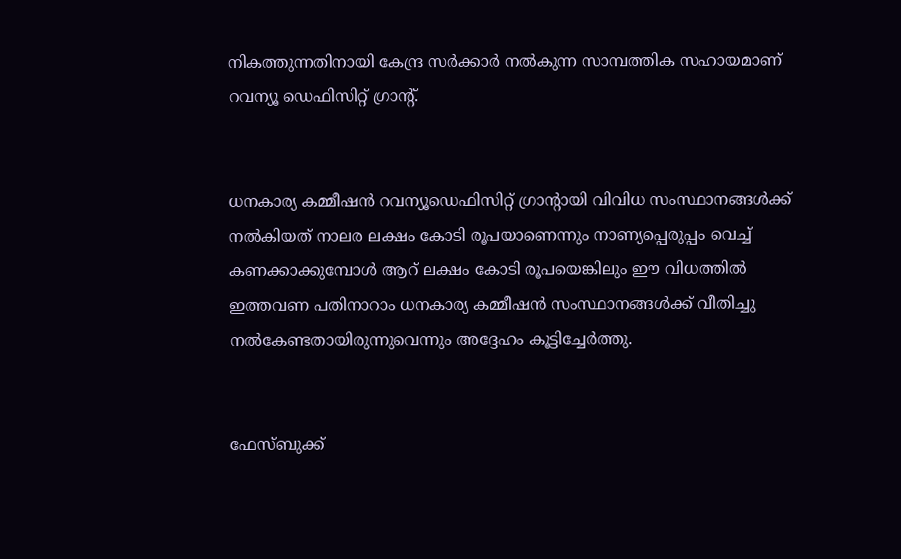നികത്തുന്നതിനായി കേന്ദ്ര സർക്കാർ നൽകുന്ന സാമ്പത്തിക സഹായമാണ് റവന്യൂ ഡെഫിസിറ്റ് ഗ്രാന്റ്.


ധനകാര്യ കമ്മീഷന്‍ റവന്യൂഡെഫിസിറ്റ് ഗ്രാന്റായി വിവിധ സംസ്ഥാനങ്ങള്‍ക്ക് നല്‍കിയത് നാലര ലക്ഷം കോടി രൂപയാണെന്നും നാണ്യപ്പെരുപ്പം വെച്ച് കണക്കാക്കുമ്പോൾ ആറ് ലക്ഷം കോടി രൂപയെങ്കിലും ഈ വിധത്തില്‍ ഇത്തവണ പതിനാറാം ധനകാര്യ കമ്മീഷൻ സംസ്ഥാനങ്ങള്‍ക്ക് വീതിച്ചു നല്‍കേണ്ടതായിരുന്നുവെന്നും അദ്ദേഹം കൂട്ടിച്ചേർത്തു.


ഫേസ്ബുക്ക്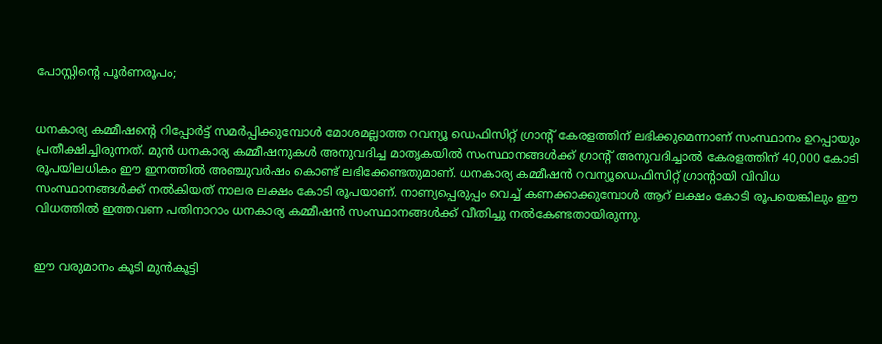പോസ്റ്റിന്റെ പൂർണരൂപം;


ധനകാര്യ കമ്മീഷന്റെ റിപ്പോര്‍ട്ട് സമർപ്പിക്കുമ്പോൾ മോശമല്ലാത്ത റവന്യൂ ഡെഫിസിറ്റ് ഗ്രാന്റ് കേരളത്തിന് ലഭിക്കുമെന്നാണ് സംസ്ഥാനം ഉറപ്പായും പ്രതീക്ഷിച്ചിരുന്നത്. മുന്‍ ധനകാര്യ കമ്മീഷനുകള്‍ അനുവദിച്ച മാതൃകയില്‍ സംസ്ഥാനങ്ങള്‍ക്ക് ഗ്രാന്റ് അനുവദിച്ചാൽ കേരളത്തിന് 40,000 കോടി രൂപയിലധികം ഈ ഇനത്തില്‍ അഞ്ചുവര്‍ഷം കൊണ്ട് ലഭിക്കേണ്ടതുമാണ്. ധനകാര്യ കമ്മീഷന്‍ റവന്യൂഡെഫിസിറ്റ് ഗ്രാന്റായി വിവിധ സംസ്ഥാനങ്ങള്‍ക്ക് നല്‍കിയത് നാലര ലക്ഷം കോടി രൂപയാണ്. നാണ്യപ്പെരുപ്പം വെച്ച് കണക്കാക്കുമ്പോൾ ആറ് ലക്ഷം കോടി രൂപയെങ്കിലും ഈ വിധത്തില്‍ ഇത്തവണ പതിനാറാം ധനകാര്യ കമ്മീഷൻ സംസ്ഥാനങ്ങള്‍ക്ക് വീതിച്ചു നല്‍കേണ്ടതായിരുന്നു.


ഈ വരുമാനം കൂടി മുന്‍കൂട്ടി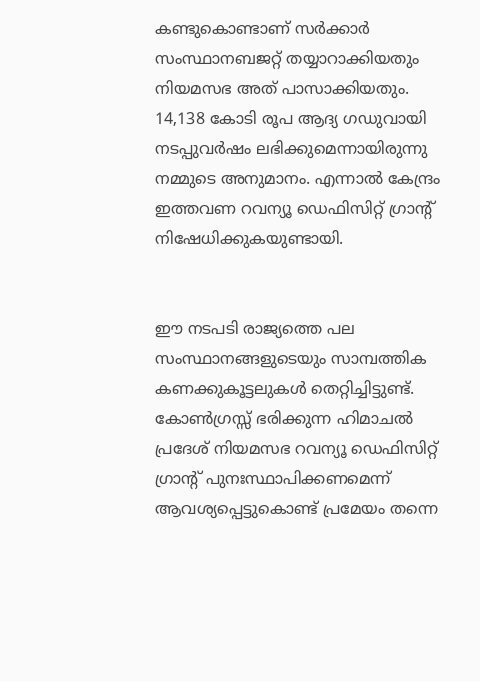കണ്ടുകൊണ്ടാണ് സര്‍ക്കാര്‍ സംസ്ഥാനബജറ്റ് തയ്യാറാക്കിയതും നിയമസഭ അത് പാസാക്കിയതും. 14,138 കോടി രൂപ ആദ്യ ഗഡുവായി നടപ്പുവര്‍ഷം ലഭിക്കുമെന്നായിരുന്നു നമ്മുടെ അനുമാനം. എന്നാല്‍ കേന്ദ്രം ഇത്തവണ റവന്യൂ ഡെഫിസിറ്റ് ഗ്രാന്റ് നിഷേധിക്കുകയുണ്ടായി.


ഈ നടപടി രാജ്യത്തെ പല സംസ്ഥാനങ്ങളുടെയും സാമ്പത്തിക കണക്കുകൂട്ടലുകള്‍ തെറ്റിച്ചിട്ടുണ്ട്. കോണ്‍ഗ്രസ്സ് ഭരിക്കുന്ന ഹിമാചല്‍ പ്രദേശ് നിയമസഭ റവന്യൂ ഡെഫിസിറ്റ് ഗ്രാന്റ് പുനഃസ്ഥാപിക്കണമെന്ന് ആവശ്യപ്പെട്ടുകൊണ്ട് പ്രമേയം തന്നെ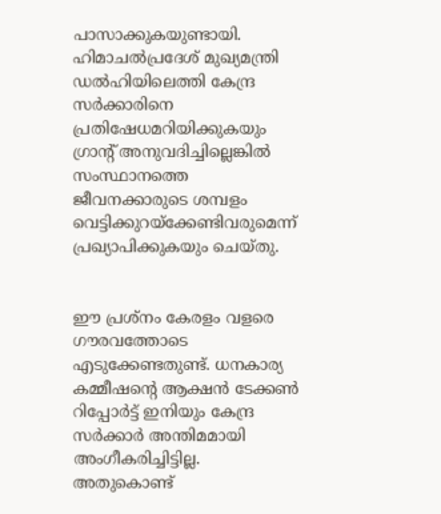പാസാക്കുകയുണ്ടായി. ഹിമാചല്‍പ്രദേശ് മുഖ്യമന്ത്രി ഡല്‍ഹിയിലെത്തി കേന്ദ്ര സര്‍ക്കാരിനെ പ്രതിഷേധമറിയിക്കുകയും ഗ്രാന്റ് അനുവദിച്ചില്ലെങ്കില്‍ സംസ്ഥാനത്തെ ജീവനക്കാരുടെ ശമ്പളം വെട്ടിക്കുറയ്ക്കേണ്ടിവരുമെന്ന് പ്രഖ്യാപിക്കുകയും ചെയ്തു.


ഈ പ്രശ്നം കേരളം വളരെ ഗൗരവത്തോടെ എടുക്കേണ്ടതുണ്ട്. ധനകാര്യ കമ്മീഷന്റെ ആക്ഷന്‍ ടേക്കണ്‍ റിപ്പോര്‍ട്ട് ഇനിയും കേന്ദ്ര സര്‍ക്കാര്‍ അന്തിമമായി അംഗീകരിച്ചിട്ടില്ല. അതുകൊണ്ട്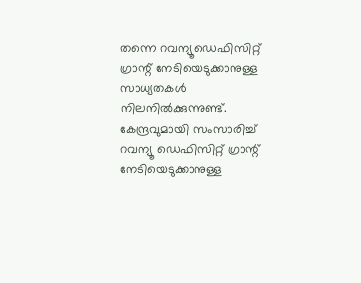തന്നെ റവന്യൂഡെഫിസിറ്റ് ഗ്രാന്റ് നേടിയെടുക്കാനുള്ള സാധ്യതകള്‍ നിലനില്‍ക്കുന്നുണ്ട്. കേന്ദ്രവുമായി സംസാരിച്ച് റവന്യൂ ഡെഫിസിറ്റ് ഗ്രാന്റ് നേടിയെടുക്കാനുള്ള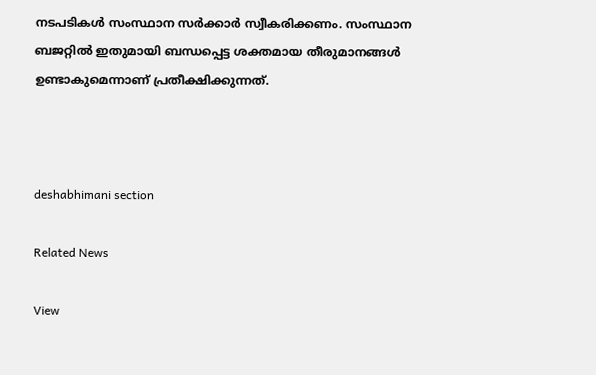നടപടികള്‍ സംസ്ഥാന സര്‍ക്കാര്‍ സ്വീകരിക്കണം. സംസ്ഥാന ബജറ്റില്‍ ഇതുമായി ബന്ധപ്പെട്ട ശക്തമായ തീരുമാനങ്ങള്‍ ഉണ്ടാകുമെന്നാണ് പ്രതീക്ഷിക്കുന്നത്.



deshabhimani section

Related News

View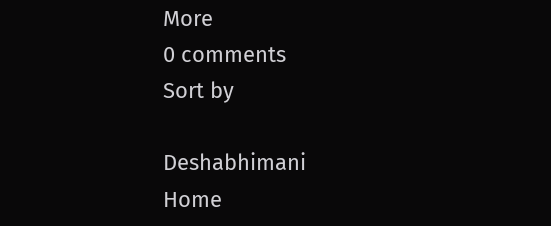More
0 comments
Sort by

Deshabhimani
Home